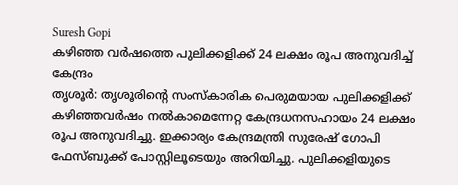Suresh Gopi
കഴിഞ്ഞ വർഷത്തെ പുലിക്കളിക്ക് 24 ലക്ഷം രൂപ അനുവദിച്ച് കേന്ദ്രം
തൃശൂർ: തൃശൂരിന്റെ സംസ്കാരിക പെരുമയായ പുലിക്കളിക്ക് കഴിഞ്ഞവർഷം നൽകാമെന്നേറ്റ കേന്ദ്രധനസഹായം 24 ലക്ഷം രൂപ അനുവദിച്ചു. ഇക്കാര്യം കേന്ദ്രമന്ത്രി സുരേഷ് ഗോപി ഫേസ്ബുക്ക് പോസ്റ്റിലൂടെയും അറിയിച്ചു. പുലിക്കളിയുടെ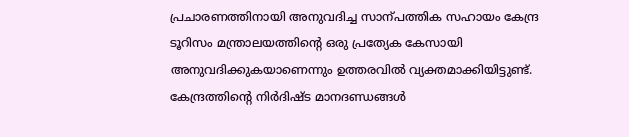പ്രചാരണത്തിനായി അനുവദിച്ച സാന്പത്തിക സഹായം കേന്ദ്ര ടൂറിസം മന്ത്രാലയത്തിന്റെ ഒരു പ്രത്യേക കേസായി അനുവദിക്കുകയാണെന്നും ഉത്തരവിൽ വ്യക്തമാക്കിയിട്ടുണ്ട്. കേന്ദ്രത്തിന്റെ നിർദിഷ്ട മാനദണ്ഡങ്ങൾ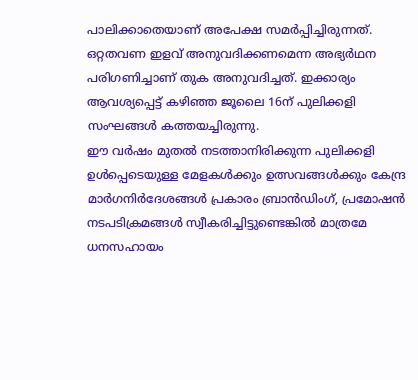പാലിക്കാതെയാണ് അപേക്ഷ സമർപ്പിച്ചിരുന്നത്. ഒറ്റതവണ ഇളവ് അനുവദിക്കണമെന്ന അഭ്യർഥന പരിഗണിച്ചാണ് തുക അനുവദിച്ചത്. ഇക്കാര്യം ആവശ്യപ്പെട്ട് കഴിഞ്ഞ ജൂലൈ 16ന് പുലിക്കളി സംഘങ്ങൾ കത്തയച്ചിരുന്നു.
ഈ വർഷം മുതൽ നടത്താനിരിക്കുന്ന പുലിക്കളി ഉൾപ്പെടെയുള്ള മേളകൾക്കും ഉത്സവങ്ങൾക്കും കേന്ദ്ര മാർഗനിർദേശങ്ങൾ പ്രകാരം ബ്രാൻഡിംഗ്, പ്രമോഷൻ നടപടിക്രമങ്ങൾ സ്വീകരിച്ചിട്ടുണ്ടെങ്കിൽ മാത്രമേ ധനസഹായം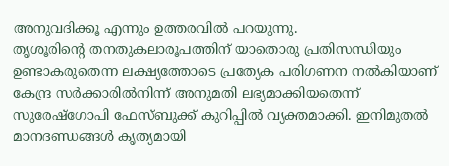അനുവദിക്കൂ എന്നും ഉത്തരവിൽ പറയുന്നു.
തൃശൂരിന്റെ തനതുകലാരൂപത്തിന് യാതൊരു പ്രതിസന്ധിയും ഉണ്ടാകരുതെന്ന ലക്ഷ്യത്തോടെ പ്രത്യേക പരിഗണന നൽകിയാണ് കേന്ദ്ര സർക്കാരിൽനിന്ന് അനുമതി ലഭ്യമാക്കിയതെന്ന് സുരേഷ്ഗോപി ഫേസ്ബുക്ക് കുറിപ്പിൽ വ്യക്തമാക്കി. ഇനിമുതൽ മാനദണ്ഡങ്ങൾ കൃത്യമായി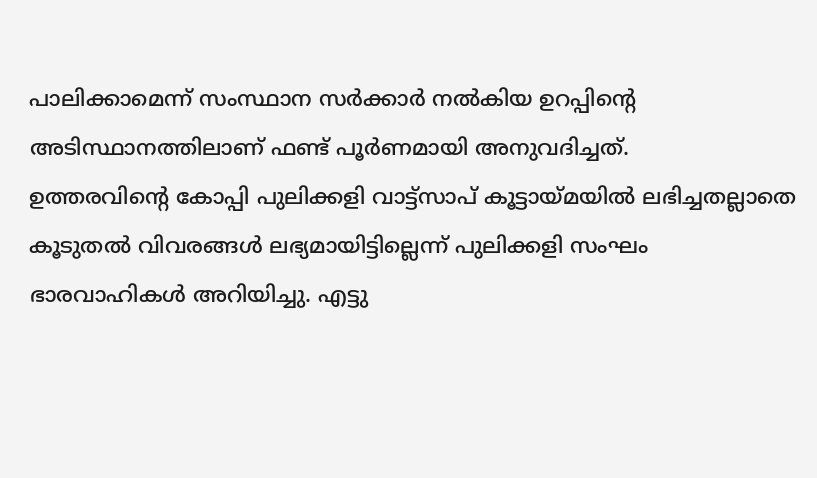പാലിക്കാമെന്ന് സംസ്ഥാന സർക്കാർ നൽകിയ ഉറപ്പിന്റെ അടിസ്ഥാനത്തിലാണ് ഫണ്ട് പൂർണമായി അനുവദിച്ചത്.
ഉത്തരവിന്റെ കോപ്പി പുലിക്കളി വാട്ട്സാപ് കൂട്ടായ്മയിൽ ലഭിച്ചതല്ലാതെ കൂടുതൽ വിവരങ്ങൾ ലഭ്യമായിട്ടില്ലെന്ന് പുലിക്കളി സംഘം ഭാരവാഹികൾ അറിയിച്ചു. എട്ടു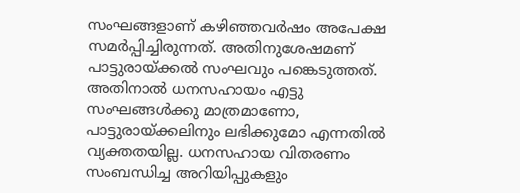സംഘങ്ങളാണ് കഴിഞ്ഞവർഷം അപേക്ഷ സമർപ്പിച്ചിരുന്നത്. അതിനുശേഷമണ് പാട്ടുരായ്ക്കൽ സംഘവും പങ്കെടുത്തത്. അതിനാൽ ധനസഹായം എട്ടു സംഘങ്ങൾക്കു മാത്രമാണോ, പാട്ടുരായ്ക്കലിനും ലഭിക്കുമോ എന്നതിൽ വ്യക്തതയില്ല. ധനസഹായ വിതരണം സംബന്ധിച്ച അറിയിപ്പുകളും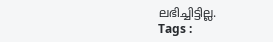ലഭിച്ചിട്ടില്ല.
Tags :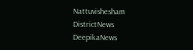Nattuvishesham DistrictNews DeepikaNews